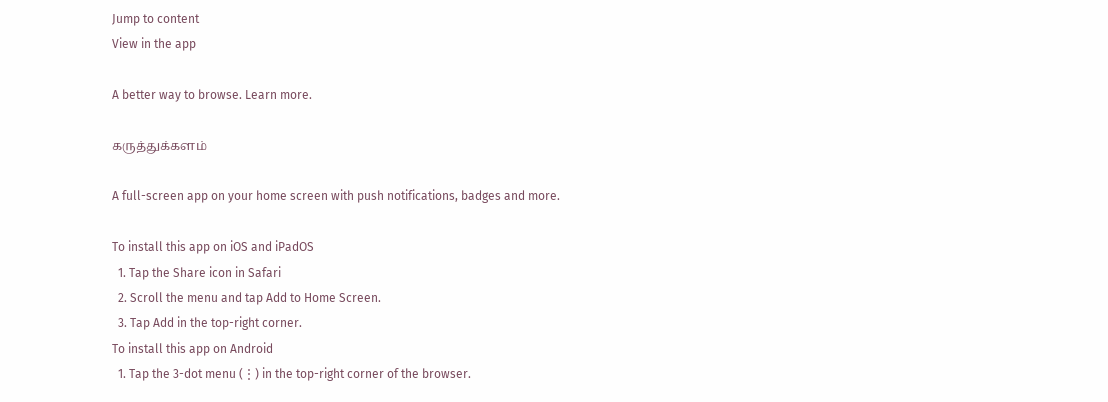Jump to content
View in the app

A better way to browse. Learn more.

கருத்துக்களம்

A full-screen app on your home screen with push notifications, badges and more.

To install this app on iOS and iPadOS
  1. Tap the Share icon in Safari
  2. Scroll the menu and tap Add to Home Screen.
  3. Tap Add in the top-right corner.
To install this app on Android
  1. Tap the 3-dot menu (⋮) in the top-right corner of the browser.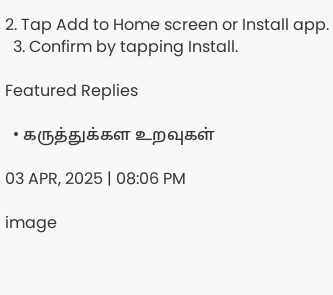2. Tap Add to Home screen or Install app.
  3. Confirm by tapping Install.

Featured Replies

  • கருத்துக்கள உறவுகள்

03 APR, 2025 | 08:06 PM

image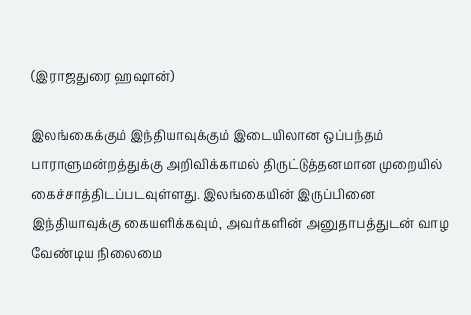(இராஜதுரை ஹஷான்)

இலங்கைக்கும் இந்தியாவுக்கும் இடையிலான ஒப்பந்தம் பாராளுமன்றத்துக்கு அறிவிக்காமல் திருட்டுத்தனமான முறையில் கைச்சாத்திடப்படவுள்ளது. இலங்கையின் இருப்பினை இந்தியாவுக்கு கையளிக்கவும், அவர்களின் அனுதாபத்துடன் வாழ வேண்டிய நிலைமை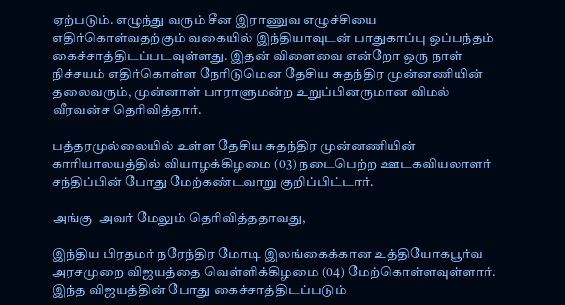ஏற்படும். எழுந்து வரும் சீன இராணுவ எழுச்சியை எதிர்கொள்வதற்கும் வகையில் இந்தியாவுடன் பாதுகாப்பு ஒப்பந்தம் கைச்சாத்திடப்படவுள்ளது. இதன் விளைவை என்றோ ஒரு நாள் நிச்சயம் எதிர்கொள்ள நேரிடுமென தேசிய சுதந்திர முன்னணியின் தலைவரும், முன்னாள் பாராளுமன்ற உறுப்பினருமான விமல் வீரவன்ச தெரிவித்தார்.

பத்தரமுல்லையில் உள்ள தேசிய சுதந்திர முன்னணியின் காரியாலயத்தில் வியாழக்கிழமை (03) நடைபெற்ற ஊடகவியலாளர் சந்திப்பின் போது மேற்கண்டவாறு குறிப்பிட்டார்.

அங்கு  அவர் மேலும் தெரிவித்ததாவது,

இந்திய பிரதமர் நரேந்திர மோடி இலங்கைக்கான உத்தியோகபூர்வ அரசமுறை விஜயத்தை வெள்ளிக்கிழமை (04) மேற்கொள்ளவுள்ளார். இந்த விஜயத்தின் போது கைச்சாத்திடப்படும்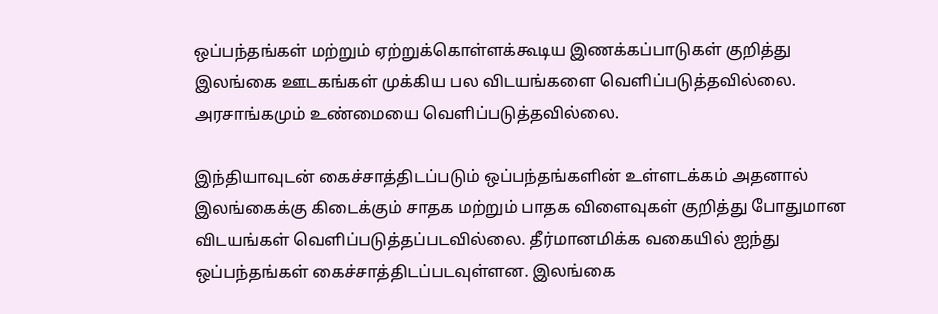ஒப்பந்தங்கள் மற்றும் ஏற்றுக்கொள்ளக்கூடிய இணக்கப்பாடுகள் குறித்து இலங்கை ஊடகங்கள் முக்கிய பல விடயங்களை வெளிப்படுத்தவில்லை. அரசாங்கமும் உண்மையை வெளிப்படுத்தவில்லை.

இந்தியாவுடன் கைச்சாத்திடப்படும் ஒப்பந்தங்களின் உள்ளடக்கம் அதனால் இலங்கைக்கு கிடைக்கும் சாதக மற்றும் பாதக விளைவுகள் குறித்து போதுமான விடயங்கள் வெளிப்படுத்தப்படவில்லை. தீர்மானமிக்க வகையில் ஐந்து ஒப்பந்தங்கள் கைச்சாத்திடப்படவுள்ளன. இலங்கை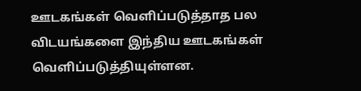ஊடகங்கள் வெளிப்படுத்தாத பல விடயங்களை இந்திய ஊடகங்கள் வெளிப்படுத்தியுள்ளன.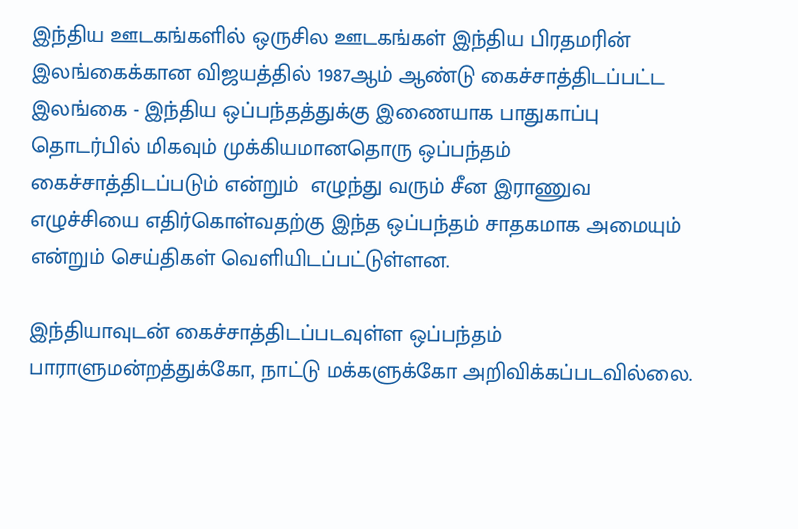இந்திய ஊடகங்களில் ஒருசில ஊடகங்கள் இந்திய பிரதமரின் இலங்கைக்கான விஜயத்தில் 1987ஆம் ஆண்டு கைச்சாத்திடப்பட்ட இலங்கை - இந்திய ஒப்பந்தத்துக்கு இணையாக பாதுகாப்பு தொடர்பில் மிகவும் முக்கியமானதொரு ஒப்பந்தம் கைச்சாத்திடப்படும் என்றும்  எழுந்து வரும் சீன இராணுவ எழுச்சியை எதிர்கொள்வதற்கு இந்த ஒப்பந்தம் சாதகமாக அமையும் என்றும் செய்திகள் வெளியிடப்பட்டுள்ளன.

இந்தியாவுடன் கைச்சாத்திடப்படவுள்ள ஒப்பந்தம் பாராளுமன்றத்துக்கோ, நாட்டு மக்களுக்கோ அறிவிக்கப்படவில்லை.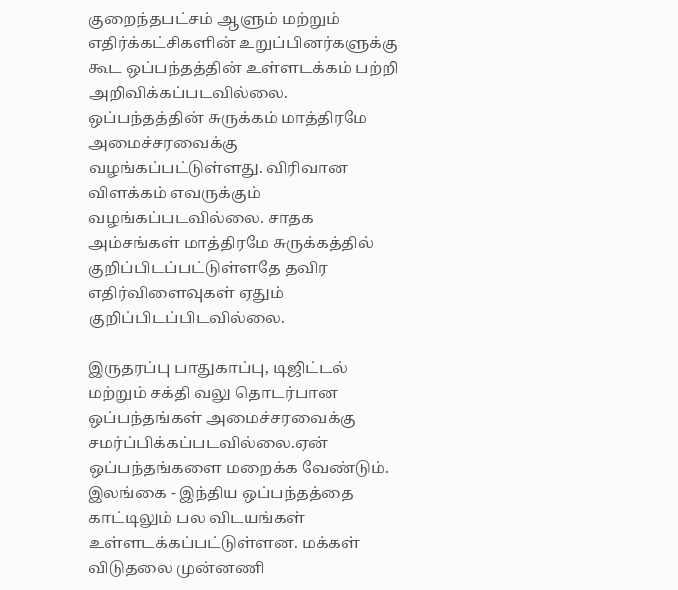குறைந்தபட்சம் ஆளும் மற்றும் எதிர்க்கட்சிகளின் உறுப்பினர்களுக்கு கூட ஒப்பந்தத்தின் உள்ளடக்கம் பற்றி அறிவிக்கப்படவில்லை. ஒப்பந்தத்தின் சுருக்கம் மாத்திரமே அமைச்சரவைக்கு வழங்கப்பட்டுள்ளது. விரிவான விளக்கம் எவருக்கும் வழங்கப்படவில்லை. சாதக அம்சங்கள் மாத்திரமே சுருக்கத்தில் குறிப்பிடப்பட்டுள்ளதே தவிர எதிர்விளைவுகள் ஏதும் குறிப்பிடப்பிடவில்லை.

இருதரப்பு பாதுகாப்பு, டிஜிட்டல் மற்றும் சக்தி வலு தொடர்பான ஒப்பந்தங்கள் அமைச்சரவைக்கு சமர்ப்பிக்கப்படவில்லை.ஏன் ஒப்பந்தங்களை மறைக்க வேண்டும். இலங்கை - இந்திய ஒப்பந்தத்தை காட்டிலும் பல விடயங்கள் உள்ளடக்கப்பட்டுள்ளன. மக்கள் விடுதலை முன்னணி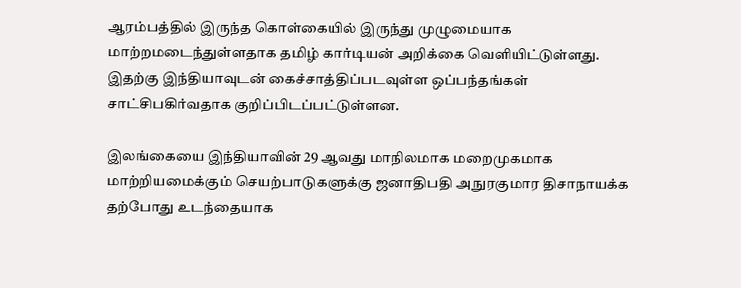ஆரம்பத்தில் இருந்த கொள்கையில் இருந்து முழுமையாக மாற்றமடைந்துள்ளதாக தமிழ் கார்டியன் அறிக்கை வெளியிட்டுள்ளது. இதற்கு இந்தியாவுடன் கைச்சாத்திப்படவுள்ள ஒப்பந்தங்கள் சாட்சிபகிர்வதாக குறிப்பிடப்பட்டுள்ளன.

இலங்கையை இந்தியாவின் 29 ஆவது மாநிலமாக மறைமுகமாக மாற்றியமைக்கும் செயற்பாடுகளுக்கு ஜனாதிபதி அநுரகுமார திசாநாயக்க தற்போது உடந்தையாக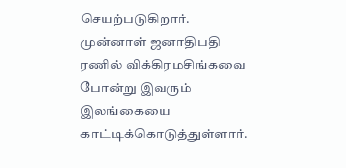செயற்படுகிறார். முன்னாள் ஜனாதிபதி ரணில் விக்கிரமசிங்கவை போன்று இவரும் இலங்கையை காட்டிக்கொடுத்துள்ளார்.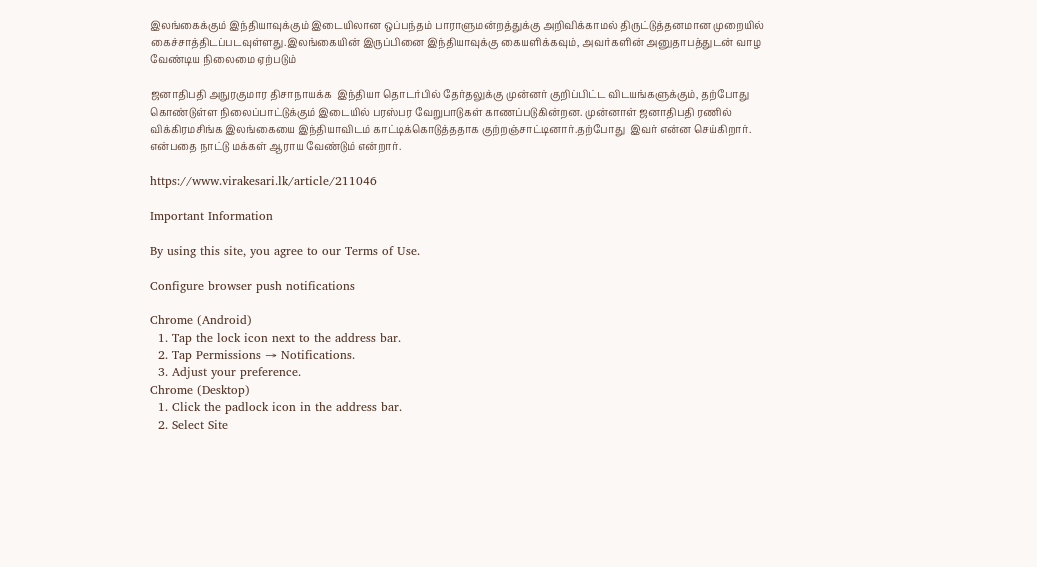இலங்கைக்கும் இந்தியாவுக்கும் இடையிலான ஒப்பந்தம் பாராளுமன்றத்துக்கு அறிவிக்காமல் திருட்டுத்தனமான முறையில் கைச்சாத்திடப்படவுள்ளது.இலங்கையின் இருப்பினை இந்தியாவுக்கு கையளிக்கவும், அவர்களின் அனுதாபத்துடன் வாழ வேண்டிய நிலைமை ஏற்படும்

ஜனாதிபதி அநுரகுமார திசாநாயக்க  இந்தியா தொடர்பில் தேர்தலுக்கு முன்னர் குறிப்பிட்ட விடயங்களுக்கும், தற்போது கொண்டுள்ள நிலைப்பாட்டுக்கும் இடையில் பரஸ்பர வேறுபாடுகள் காணப்படுகின்றன. முன்னாள் ஜனாதிபதி ரணில் விக்கிரமசிங்க இலங்கையை இந்தியாவிடம் காட்டிக்கொடுத்ததாக குற்றஞ்சாட்டினார்.தற்போது  இவர் என்ன செய்கிறார். என்பதை நாட்டு மக்கள் ஆராய வேண்டும் என்றார்.

https://www.virakesari.lk/article/211046

Important Information

By using this site, you agree to our Terms of Use.

Configure browser push notifications

Chrome (Android)
  1. Tap the lock icon next to the address bar.
  2. Tap Permissions → Notifications.
  3. Adjust your preference.
Chrome (Desktop)
  1. Click the padlock icon in the address bar.
  2. Select Site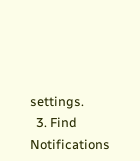settings.
  3. Find Notifications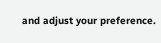and adjust your preference.